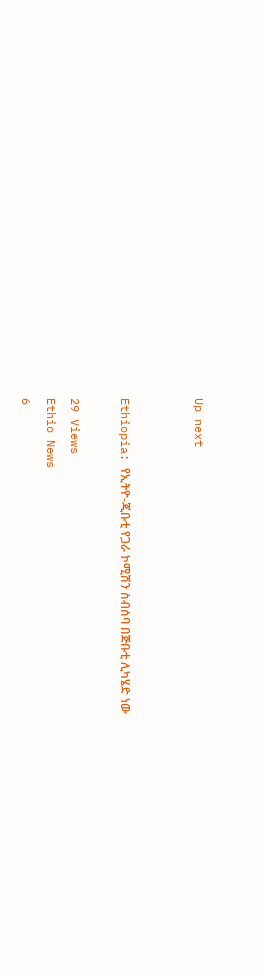Up next


Ethiopia: የኢትዮ-ጂቡቲ የጋራ ኮሚሽን ስብሰባ በጅቡቲ ሊካሄድ ነው

29 Views
Ethio News
6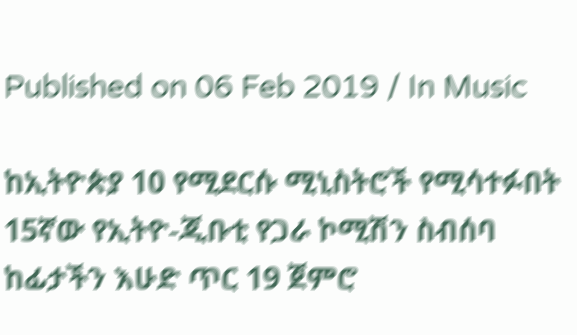Published on 06 Feb 2019 / In Music

ከኢትዮጵያ 10 የሚደርሱ ሚኒስትሮች የሚሳተፉበት 15ኛው የኢትዮ-ጂቡቲ የጋራ ኮሚሽን ስብሰባ ከፊታችን እሁድ ጥር 19 ጀምሮ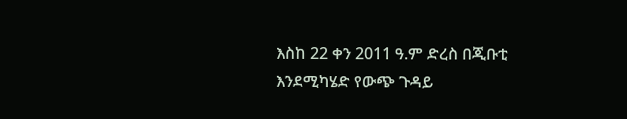እስከ 22 ቀን 2011 ዓ.ም ድረስ በጂቡቲ እንደሚካሄድ የውጭ ጉዳይ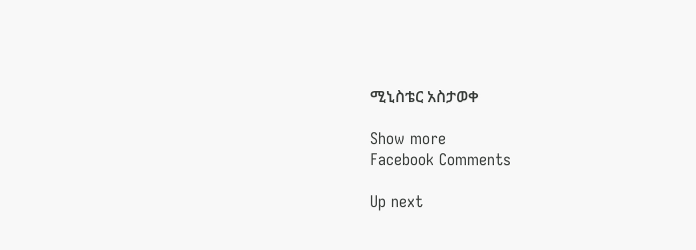ሚኒስቴር አስታወቀ

Show more
Facebook Comments

Up next